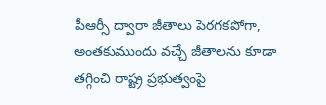పీఆర్సీ ద్వారా జీతాలు పెరగకపోగా, అంతకుముందు వచ్చే జీతాలను కూడా తగ్గించి రాష్ట్ర ప్రభుత్వంపై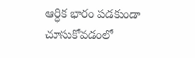ఆర్ధిక భారం పడకుండా చూసుకోవడంలో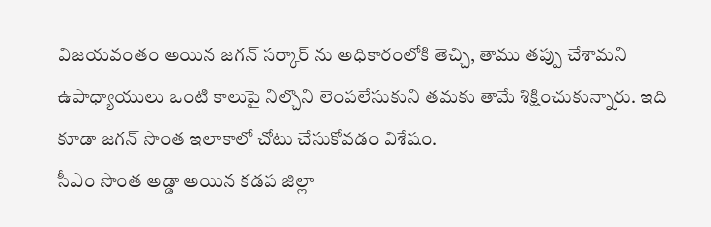విజయవంతం అయిన జగన్ సర్కార్ ను అధికారంలోకి తెచ్చి, తాము తప్పు చేశామని ఉపాధ్యాయులు ఒంటి కాలుపై నిల్చొని లెంపలేసుకుని తమకు తామే శిక్షించుకున్నారు. ఇది కూడా జగన్ సొంత ఇలాకాలో చోటు చేసుకోవడం విశేషం.
సీఎం సొంత అడ్డా అయిన కడప జిల్లా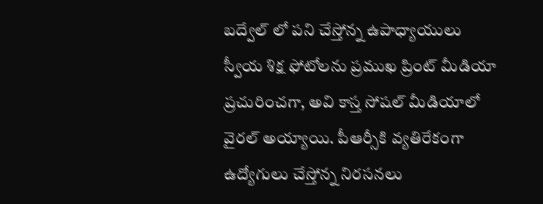బద్వేల్ లో పని చేస్తోన్న ఉపాధ్యాయులు స్వీయ శిక్ష ఫోటోలను ప్రముఖ ప్రింట్ మీడియా ప్రచురించగా, అవి కాస్త సోషల్ మీడియాలో వైరల్ అయ్యాయి. పీఆర్సీకి వ్యతిరేకంగా ఉద్యోగులు చేస్తోన్న నిరసనలు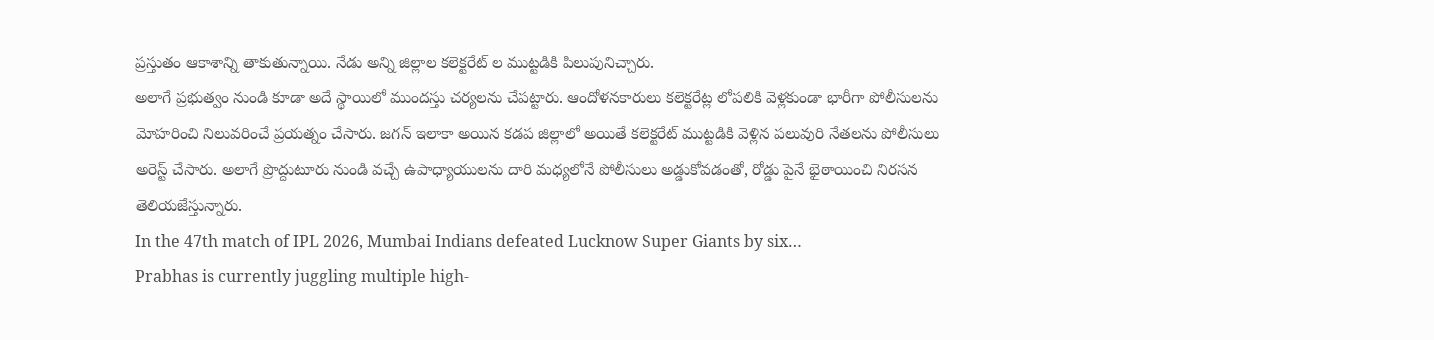ప్రస్తుతం ఆకాశాన్ని తాకుతున్నాయి. నేడు అన్ని జిల్లాల కలెక్టరేట్ ల ముట్టడికి పిలుపునిచ్చారు.
అలాగే ప్రభుత్వం నుండి కూడా అదే స్థాయిలో ముందస్తు చర్యలను చేపట్టారు. ఆందోళనకారులు కలెక్టరేట్ల లోపలికి వెళ్లకుండా భారీగా పోలీసులను మోహరించి నిలువరించే ప్రయత్నం చేసారు. జగన్ ఇలాకా అయిన కడప జిల్లాలో అయితే కలెక్టరేట్ ముట్టడికి వెళ్లిన పలువురి నేతలను పోలీసులు అరెస్ట్ చేసారు. అలాగే ప్రొద్దుటూరు నుండి వచ్చే ఉపాధ్యాయులను దారి మధ్యలోనే పోలీసులు అడ్డుకోవడంతో, రోడ్డు పైనే భైఠాయించి నిరసన తెలియజేస్తున్నారు.
In the 47th match of IPL 2026, Mumbai Indians defeated Lucknow Super Giants by six…
Prabhas is currently juggling multiple high-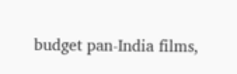budget pan-India films,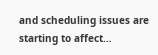and scheduling issues are starting to affect…